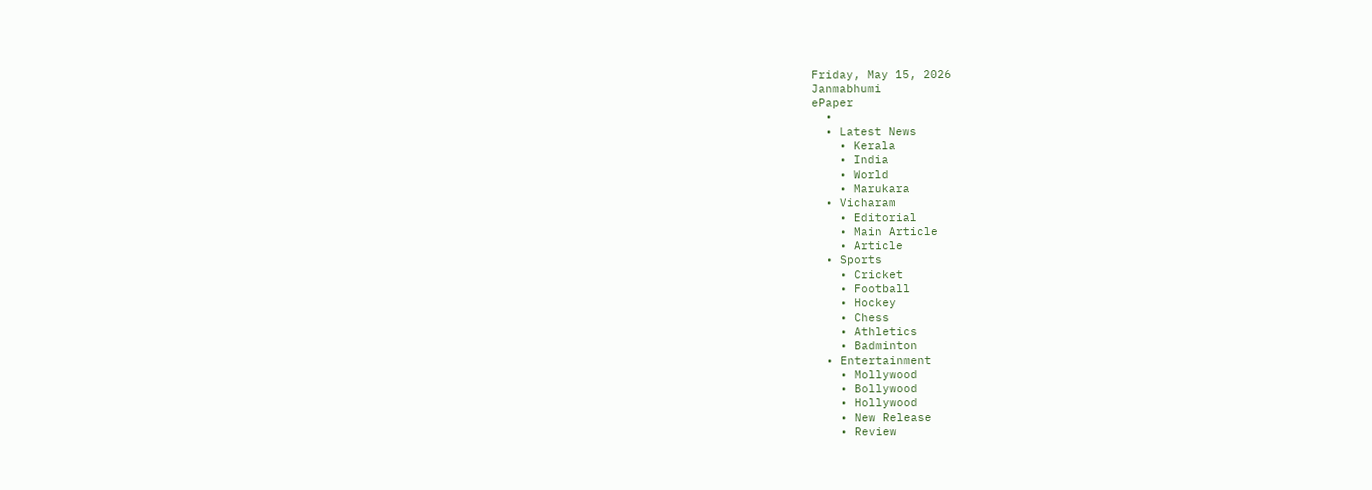Friday, May 15, 2026
Janmabhumi
ePaper
  •
  • Latest News
    • Kerala
    • India
    • World
    • Marukara
  • Vicharam
    • Editorial
    • Main Article
    • Article
  • Sports
    • Cricket
    • Football
    • Hockey
    • Chess
    • Athletics
    • Badminton
  • Entertainment
    • Mollywood
    • Bollywood
    • Hollywood
    • New Release
    • Review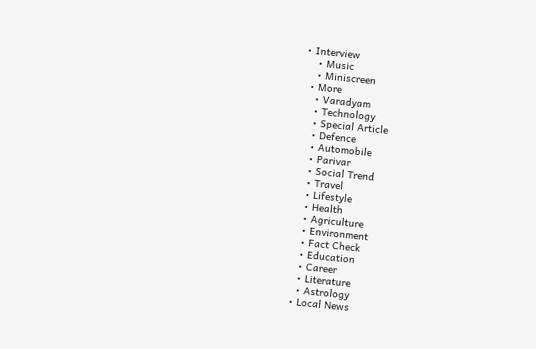• Interview
    • Music
    • Miniscreen
  • More
    • Varadyam
    • Technology
    • Special Article
    • Defence
    • Automobile
    • Parivar
    • Social Trend
    • Travel
    • Lifestyle
    • Health
    • Agriculture
    • Environment
    • Fact Check
    • Education
    • Career
    • Literature
    • Astrology
  • Local News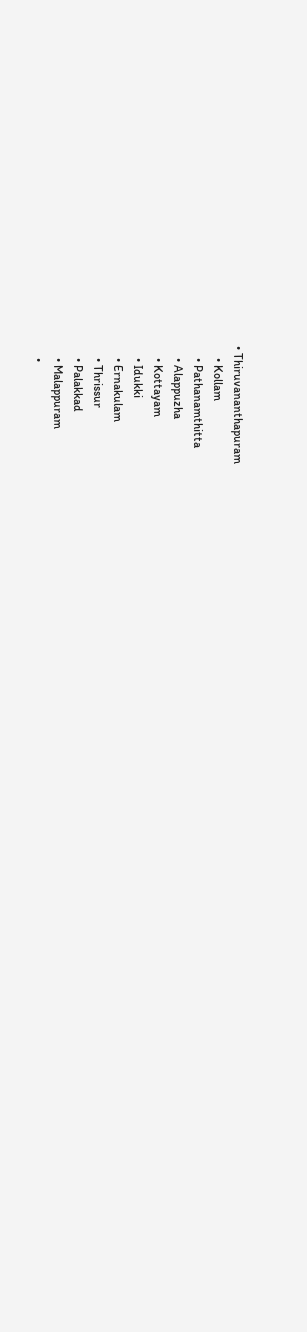• Thiruvananthapuram
    • Kollam
    • Pathanamthitta
    • Alappuzha
    • Kottayam
    • Idukki
    • Ernakulam
    • Thrissur
    • Palakkad
    • Malappuram
    •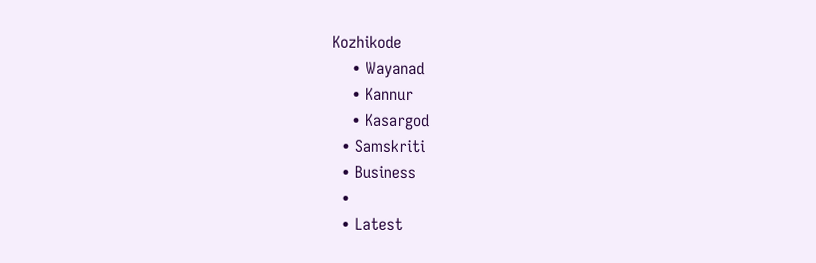Kozhikode
    • Wayanad
    • Kannur
    • Kasargod
  • Samskriti
  • Business
  •
  • Latest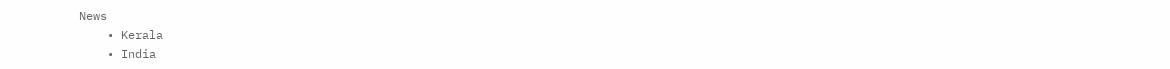News
    • Kerala
    • India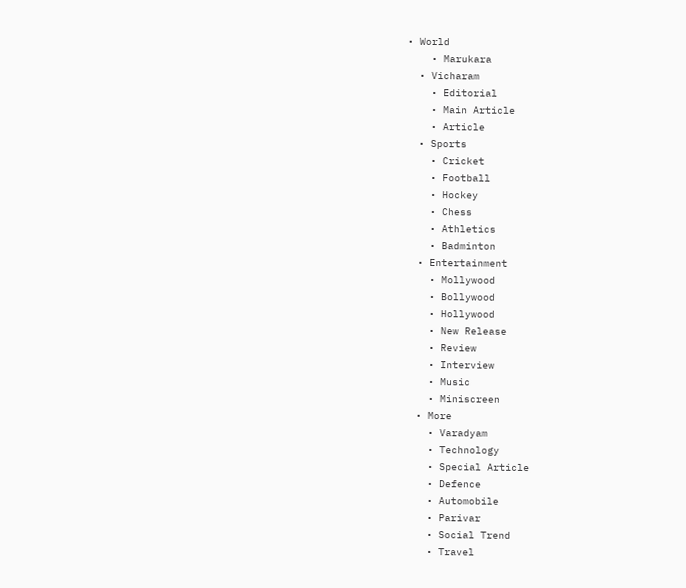• World
    • Marukara
  • Vicharam
    • Editorial
    • Main Article
    • Article
  • Sports
    • Cricket
    • Football
    • Hockey
    • Chess
    • Athletics
    • Badminton
  • Entertainment
    • Mollywood
    • Bollywood
    • Hollywood
    • New Release
    • Review
    • Interview
    • Music
    • Miniscreen
  • More
    • Varadyam
    • Technology
    • Special Article
    • Defence
    • Automobile
    • Parivar
    • Social Trend
    • Travel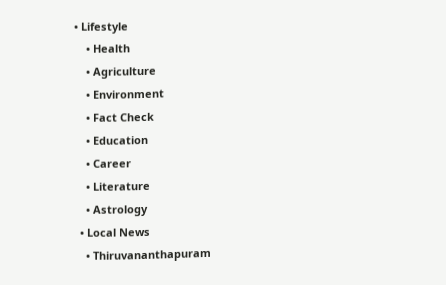• Lifestyle
    • Health
    • Agriculture
    • Environment
    • Fact Check
    • Education
    • Career
    • Literature
    • Astrology
  • Local News
    • Thiruvananthapuram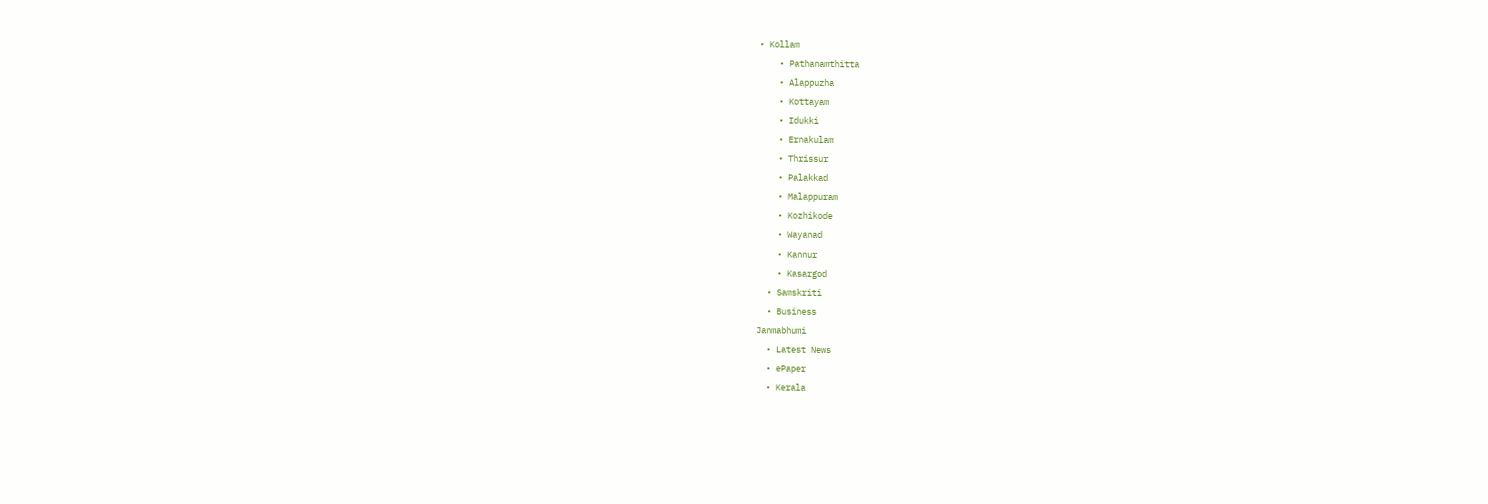• Kollam
    • Pathanamthitta
    • Alappuzha
    • Kottayam
    • Idukki
    • Ernakulam
    • Thrissur
    • Palakkad
    • Malappuram
    • Kozhikode
    • Wayanad
    • Kannur
    • Kasargod
  • Samskriti
  • Business
Janmabhumi
  • Latest News
  • ePaper
  • Kerala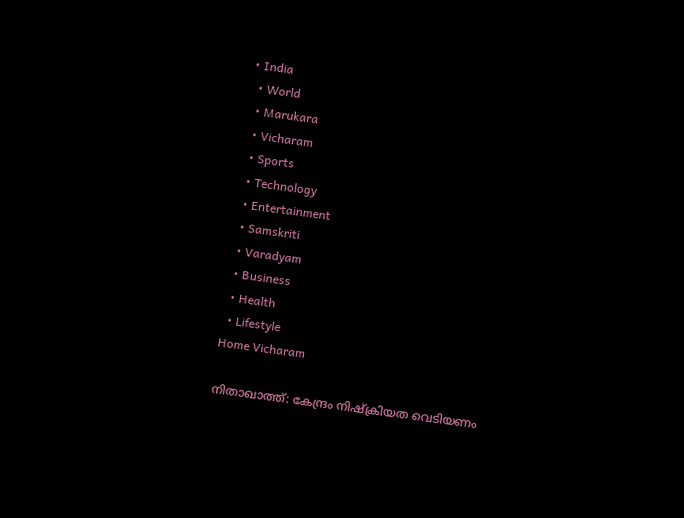• India
  • World
  • Marukara
  • Vicharam
  • Sports
  • Technology
  • Entertainment
  • Samskriti
  • Varadyam
  • Business
  • Health
  • Lifestyle
Home Vicharam

നിതാഖാത്ത്‌: കേന്ദ്രം നിഷ്ക്രിയത വെടിയണം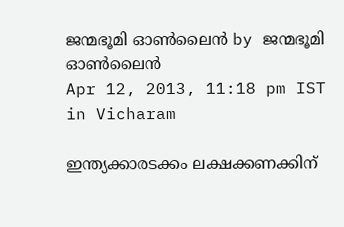ജന്മഭൂമി ഓണ്‍ലൈന്‍ by ജന്മഭൂമി ഓണ്‍ലൈന്‍
Apr 12, 2013, 11:18 pm IST
in Vicharam

ഇന്ത്യക്കാരടക്കം ലക്ഷക്കണക്കിന്‌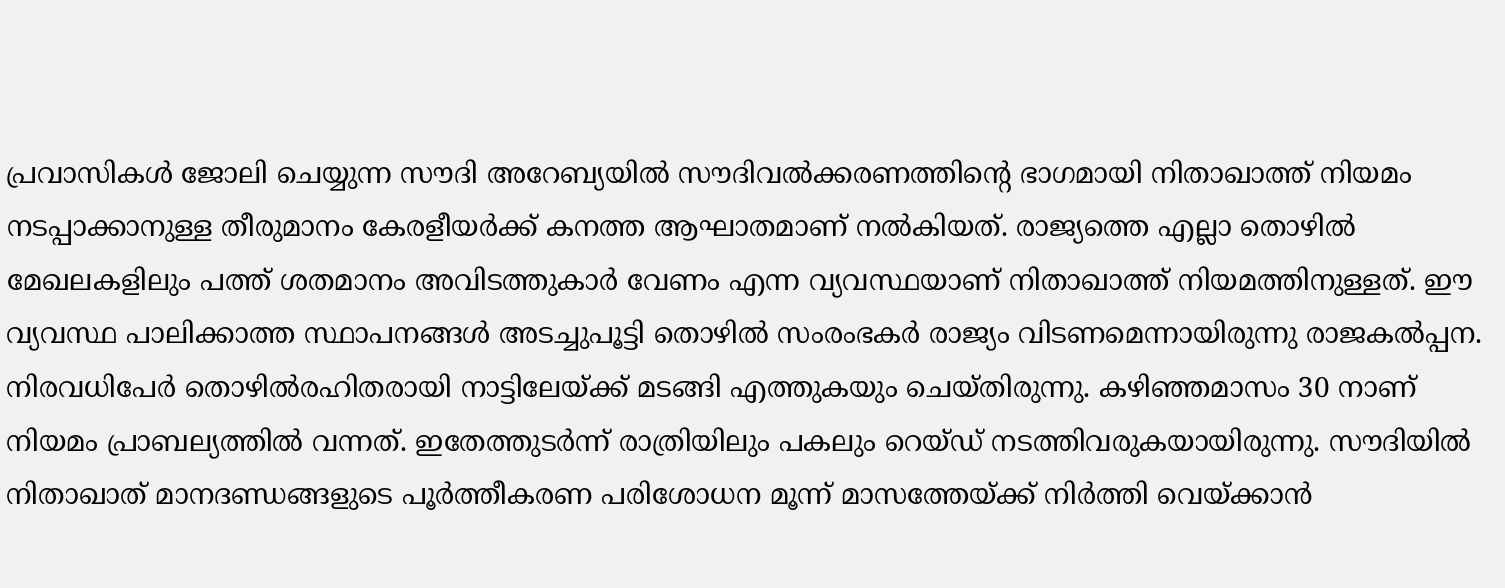പ്രവാസികള്‍ ജോലി ചെയ്യുന്ന സൗദി അറേബ്യയില്‍ സൗദിവല്‍ക്കരണത്തിന്റെ ഭാഗമായി നിതാഖാത്ത്‌ നിയമം നടപ്പാക്കാനുള്ള തീരുമാനം കേരളീയര്‍ക്ക്‌ കനത്ത ആഘാതമാണ്‌ നല്‍കിയത്‌. രാജ്യത്തെ എല്ലാ തൊഴില്‍ മേഖലകളിലും പത്ത്‌ ശതമാനം അവിടത്തുകാര്‍ വേണം എന്ന വ്യവസ്ഥയാണ്‌ നിതാഖാത്ത്‌ നിയമത്തിനുള്ളത്‌. ഈ വ്യവസ്ഥ പാലിക്കാത്ത സ്ഥാപനങ്ങള്‍ അടച്ചുപൂട്ടി തൊഴില്‍ സംരംഭകര്‍ രാജ്യം വിടണമെന്നായിരുന്നു രാജകല്‍പ്പന. നിരവധിപേര്‍ തൊഴില്‍രഹിതരായി നാട്ടിലേയ്‌ക്ക്‌ മടങ്ങി എത്തുകയും ചെയ്തിരുന്നു. കഴിഞ്ഞമാസം 30 നാണ്‌ നിയമം പ്രാബല്യത്തില്‍ വന്നത്‌. ഇതേത്തുടര്‍ന്ന്‌ രാത്രിയിലും പകലും റെയ്ഡ്‌ നടത്തിവരുകയായിരുന്നു. സൗദിയില്‍ നിതാഖാത്‌ മാനദണ്ഡങ്ങളുടെ പൂര്‍ത്തീകരണ പരിശോധന മൂന്ന്‌ മാസത്തേയ്‌ക്ക്‌ നിര്‍ത്തി വെയ്‌ക്കാന്‍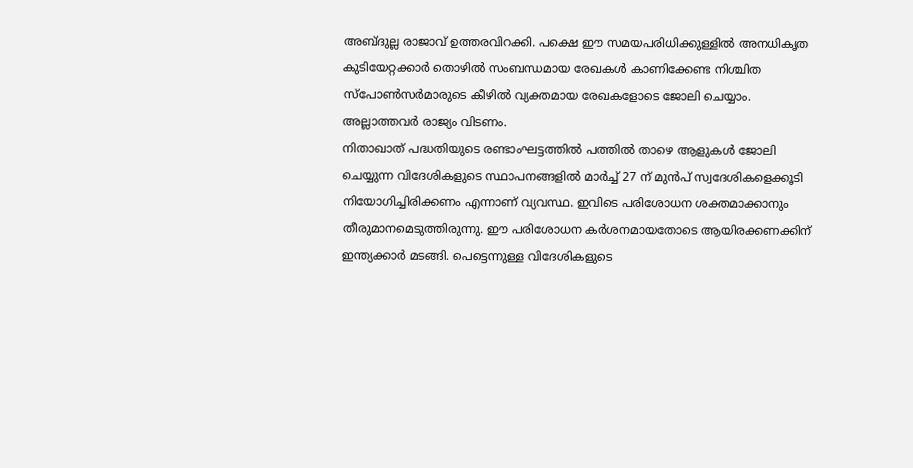അബ്ദുല്ല രാജാവ്‌ ഉത്തരവിറക്കി. പക്ഷെ ഈ സമയപരിധിക്കുള്ളില്‍ അനധികൃത കുടിയേറ്റക്കാര്‍ തൊഴില്‍ സംബന്ധമായ രേഖകള്‍ കാണിക്കേണ്ട നിശ്ചിത സ്പോണ്‍സര്‍മാരുടെ കീഴില്‍ വ്യക്തമായ രേഖകളോടെ ജോലി ചെയ്യാം. അല്ലാത്തവര്‍ രാജ്യം വിടണം.
നിതാഖാത്‌ പദ്ധതിയുടെ രണ്ടാംഘട്ടത്തില്‍ പത്തില്‍ താഴെ ആളുകള്‍ ജോലി ചെയ്യുന്ന വിദേശികളുടെ സ്ഥാപനങ്ങളില്‍ മാര്‍ച്ച്‌ 27 ന്‌ മുന്‍പ്‌ സ്വദേശികളെക്കൂടി നിയോഗിച്ചിരിക്കണം എന്നാണ്‌ വ്യവസ്ഥ. ഇവിടെ പരിശോധന ശക്തമാക്കാനും തീരുമാനമെടുത്തിരുന്നു. ഈ പരിശോധന കര്‍ശനമായതോടെ ആയിരക്കണക്കിന്‌ ഇന്ത്യക്കാര്‍ മടങ്ങി. പെട്ടെന്നുള്ള വിദേശികളുടെ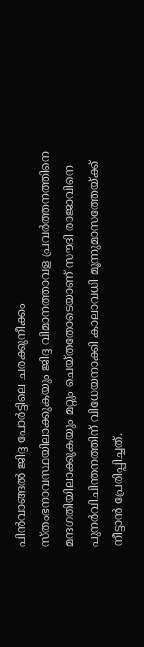പിന്‍വാങ്ങല്‍ ജിദ്ദ പോര്‍ട്ടിലെ ചരക്കുനീക്കം സ്തംഭനാവസ്ഥയിലാക്കുകയും ജിദ്ദ വിമാനത്താവള പ്രവര്‍ത്തനത്തിനെ മന്ദഗതിയിലാക്കുകയും മറ്റും ചെയ്തതോടെയാണ്‌ സൗദി രാജാവിനെ പുനര്‍വിചിന്തനത്തിന്‌ വിധേയനാക്കി കാലാവധി മൂന്നുമാസത്തേയ്‌ക്ക്‌ നീട്ടാന്‍ പ്രേരിപ്പിച്ചത്‌.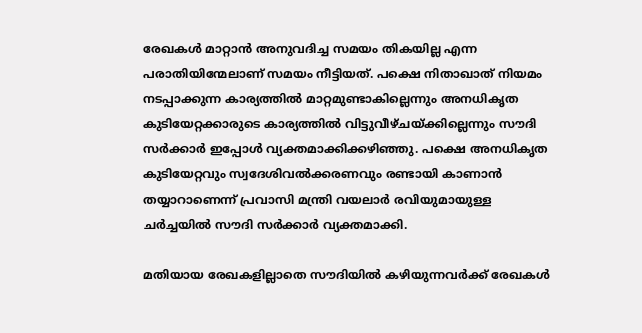രേഖകള്‍ മാറ്റാന്‍ അനുവദിച്ച സമയം തികയില്ല എന്ന പരാതിയിന്മേലാണ്‌ സമയം നീട്ടിയത്‌. പക്ഷെ നിതാഖാത്‌ നിയമം നടപ്പാക്കുന്ന കാര്യത്തില്‍ മാറ്റമുണ്ടാകില്ലെന്നും അനധികൃത കുടിയേറ്റക്കാരുടെ കാര്യത്തില്‍ വിട്ടുവീഴ്ചയ്‌ക്കില്ലെന്നും സൗദി സര്‍ക്കാര്‍ ഇപ്പോള്‍ വ്യക്തമാക്കിക്കഴിഞ്ഞു. പക്ഷെ അനധികൃത കുടിയേറ്റവും സ്വദേശിവല്‍ക്കരണവും രണ്ടായി കാണാന്‍ തയ്യാറാണെന്ന്‌ പ്രവാസി മന്ത്രി വയലാര്‍ രവിയുമായുള്ള ചര്‍ച്ചയില്‍ സൗദി സര്‍ക്കാര്‍ വ്യക്തമാക്കി.

മതിയായ രേഖകളില്ലാതെ സൗദിയില്‍ കഴിയുന്നവര്‍ക്ക്‌ രേഖകള്‍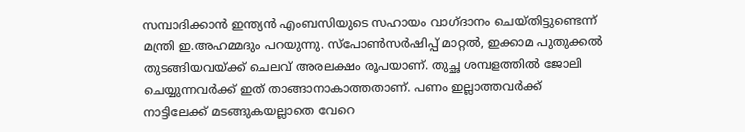സമ്പാദിക്കാന്‍ ഇന്ത്യന്‍ എംബസിയുടെ സഹായം വാഗ്ദാനം ചെയ്തിട്ടുണ്ടെന്ന്‌ മന്ത്രി ഇ.അഹമ്മദും പറയുന്നു. സ്പോണ്‍സര്‍ഷിപ്പ്‌ മാറ്റല്‍, ഇക്കാമ പുതുക്കല്‍ തുടങ്ങിയവയ്‌ക്ക്‌ ചെലവ്‌ അരലക്ഷം രൂപയാണ്‌. തുച്ഛ ശമ്പളത്തില്‍ ജോലി ചെയ്യുന്നവര്‍ക്ക്‌ ഇത്‌ താങ്ങാനാകാത്തതാണ്‌. പണം ഇല്ലാത്തവര്‍ക്ക്‌ നാട്ടിലേക്ക്‌ മടങ്ങുകയല്ലാതെ വേറെ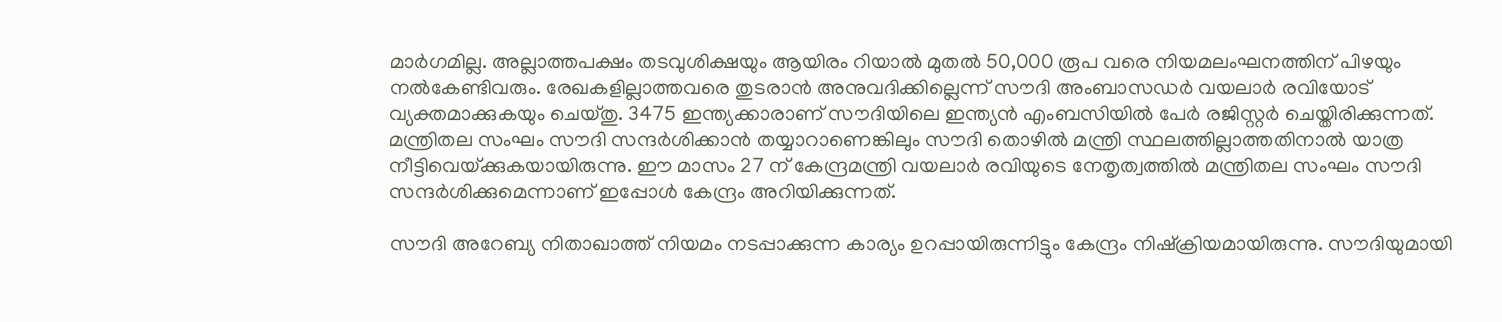മാര്‍ഗമില്ല. അല്ലാത്തപക്ഷം തടവുശിക്ഷയും ആയിരം റിയാല്‍ മുതല്‍ 50,000 രൂപ വരെ നിയമലംഘനത്തിന്‌ പിഴയും നല്‍കേണ്ടിവരും. രേഖകളില്ലാത്തവരെ തുടരാന്‍ അനുവദിക്കില്ലെന്ന്‌ സൗദി അംബാസഡര്‍ വയലാര്‍ രവിയോട്‌ വ്യക്തമാക്കുകയും ചെയ്തു. 3475 ഇന്ത്യക്കാരാണ്‌ സൗദിയിലെ ഇന്ത്യന്‍ എംബസിയില്‍ പേര്‍ രജിസ്റ്റര്‍ ചെയ്തിരിക്കുന്നത്‌. മന്ത്രിതല സംഘം സൗദി സന്ദര്‍ശിക്കാന്‍ തയ്യാറാണെങ്കിലും സൗദി തൊഴില്‍ മന്ത്രി സ്ഥലത്തില്ലാത്തതിനാല്‍ യാത്ര നീട്ടിവെയ്‌ക്കുകയായിരുന്നു. ഈ മാസം 27 ന്‌ കേന്ദ്രമന്ത്രി വയലാര്‍ രവിയുടെ നേതൃത്വത്തില്‍ മന്ത്രിതല സംഘം സൗദി സന്ദര്‍ശിക്കുമെന്നാണ്‌ ഇപ്പോള്‍ കേന്ദ്രം അറിയിക്കുന്നത്‌.

സൗദി അറേബ്യ നിതാഖാത്ത്‌ നിയമം നടപ്പാക്കുന്ന കാര്യം ഉറപ്പായിരുന്നിട്ടും കേന്ദ്രം നിഷ്ക്രിയമായിരുന്നു. സൗദിയുമായി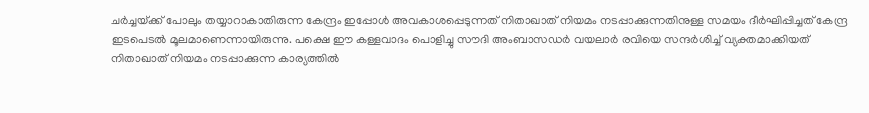ചര്‍ച്ചയ്‌ക്ക്‌ പോലും തയ്യാറാകാതിരുന്ന കേന്ദ്രം ഇപ്പോള്‍ അവകാശപ്പെടുന്നത്‌ നിതാഖാത്‌ നിയമം നടപ്പാക്കുന്നതിനുള്ള സമയം ദീര്‍ഘിപ്പിച്ചത്‌ കേന്ദ്ര ഇടപെടല്‍ മൂലമാണെന്നായിരുന്നു. പക്ഷെ ഈ കള്ളവാദം പൊളിച്ചു സൗദി അംബാസഡര്‍ വയലാര്‍ രവിയെ സന്ദര്‍ശിച്ച്‌ വ്യക്തമാക്കിയത്‌ നിതാഖാത്‌ നിയമം നടപ്പാക്കുന്ന കാര്യത്തില്‍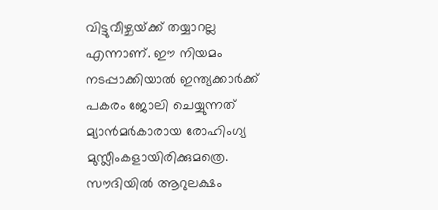വിട്ടുവീഴ്ചയ്‌ക്ക്‌ തയ്യാറല്ല എന്നാണ്‌. ഈ നിയമം നടപ്പാക്കിയാല്‍ ഇന്ത്യക്കാര്‍ക്ക്‌ പകരം ജോലി ചെയ്യുന്നത്‌ മ്യാന്‍മര്‍കാരായ രോഹിംഗ്യ മുസ്ലീംകളായിരിക്കുമത്രെ. സൗദിയില്‍ ആറുലക്ഷം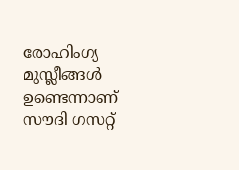രോഹിംഗ്യ മുസ്ലീങ്ങള്‍ ഉണ്ടെന്നാണ്‌ സൗദി ഗസറ്റ്‌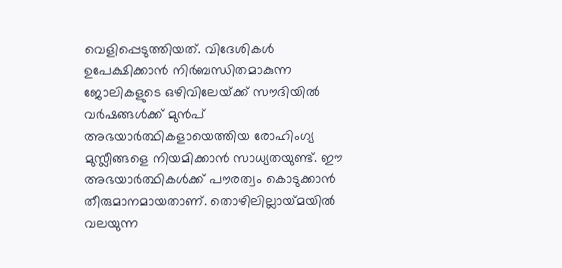വെളിപ്പെടുത്തിയത്‌. വിദേശികള്‍ ഉപേക്ഷിക്കാന്‍ നിര്‍ബന്ധിതമാകുന്ന ജോലികളുടെ ഒഴിവിലേയ്‌ക്ക്‌ സൗദിയില്‍ വര്‍ഷങ്ങള്‍ക്ക്‌ മുന്‍പ്‌ അഭയാര്‍ത്ഥികളായെത്തിയ രോഹിംഗ്യ മുസ്ലീങ്ങളെ നിയമിക്കാന്‍ സാധ്യതയുണ്ട്‌. ഈ അഭയാര്‍ത്ഥികള്‍ക്ക്‌ പൗരത്വം കൊടുക്കാന്‍ തീരുമാനമായതാണ്‌. തൊഴിലില്ലായ്‌മയില്‍ വലയുന്ന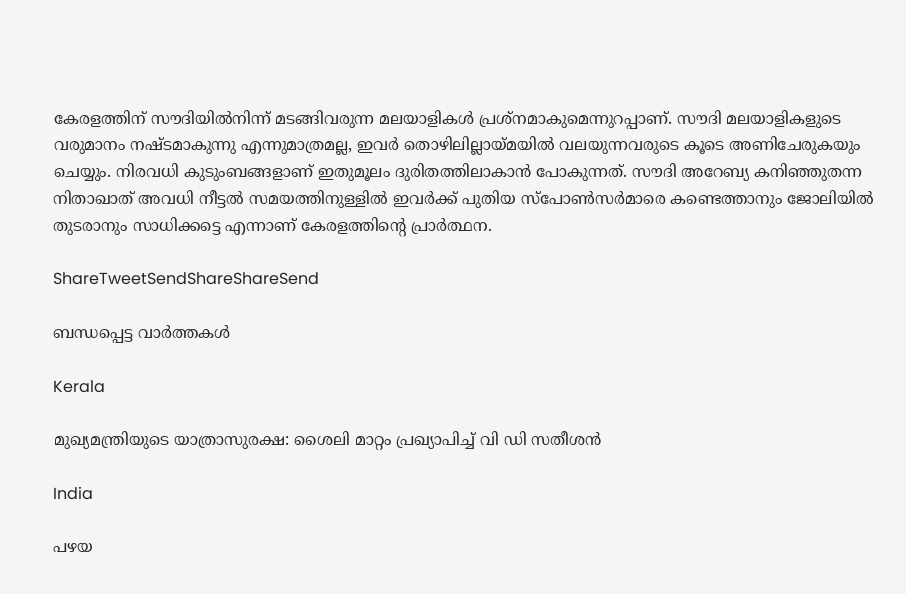കേരളത്തിന്‌ സൗദിയില്‍നിന്ന്‌ മടങ്ങിവരുന്ന മലയാളികള്‍ പ്രശ്നമാകുമെന്നുറപ്പാണ്‌. സൗദി മലയാളികളുടെ വരുമാനം നഷ്ടമാകുന്നു എന്നുമാത്രമല്ല, ഇവര്‍ തൊഴിലില്ലായ്‌മയില്‍ വലയുന്നവരുടെ കൂടെ അണിചേരുകയും ചെയ്യും. നിരവധി കുടുംബങ്ങളാണ്‌ ഇതുമൂലം ദുരിതത്തിലാകാന്‍ പോകുന്നത്‌. സൗദി അറേബ്യ കനിഞ്ഞുതന്ന നിതാഖാത്‌ അവധി നീട്ടല്‍ സമയത്തിനുള്ളില്‍ ഇവര്‍ക്ക്‌ പുതിയ സ്പോണ്‍സര്‍മാരെ കണ്ടെത്താനും ജോലിയില്‍ തുടരാനും സാധിക്കട്ടെ എന്നാണ്‌ കേരളത്തിന്റെ പ്രാര്‍ത്ഥന.

ShareTweetSendShareShareSend

ബന്ധപ്പെട്ട വാര്‍ത്തകള്‍

Kerala

മുഖ്യമന്ത്രിയുടെ യാത്രാസുരക്ഷ: ശൈലി മാറ്റം പ്രഖ്യാപിച്ച് വി ഡി സതീശന്‍

India

പഴയ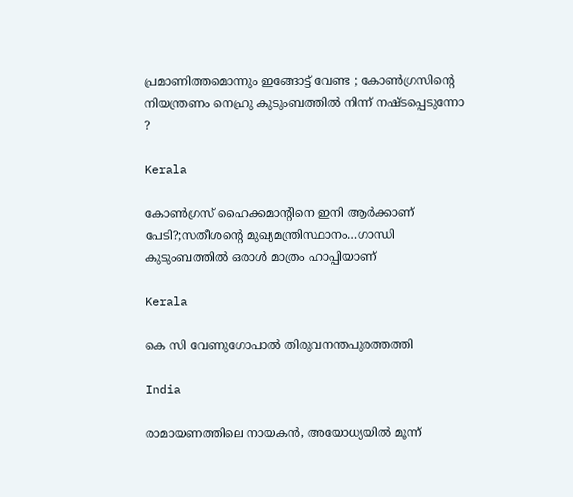പ്രമാണിത്തമൊന്നും ഇങ്ങോട്ട് വേണ്ട ; കോൺഗ്രസിന്റെ നിയന്ത്രണം നെഹ്രു കുടുംബത്തിൽ നിന്ന് നഷ്ടപ്പെടുന്നോ ?

Kerala

കോണ്‍ഗ്രസ് ഹൈക്കമാന്‍റിനെ ഇനി ആര്‍ക്കാണ് പേടി?;സതീശന്റെ മുഖ്യമന്ത്രിസ്ഥാനം…ഗാന്ധി കുടുംബത്തില്‍ ഒരാള്‍ മാത്രം ഹാപ്പിയാണ്

Kerala

കെ സി വേണുഗോപാല്‍ തിരുവനന്തപുരത്തത്തി

India

രാമായണത്തിലെ നായകൻ, അയോധ്യയിൽ മൂന്ന്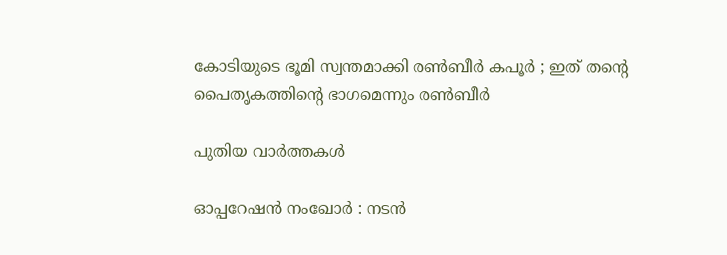കോടിയുടെ ഭൂമി സ്വന്തമാക്കി രൺബീർ കപൂർ ; ഇത് തന്റെ പൈതൃകത്തിന്റെ ഭാഗമെന്നും രൺബീർ

പുതിയ വാര്‍ത്തകള്‍

ഓപ്പറേഷന്‍ നംഖോര്‍ : നടന്‍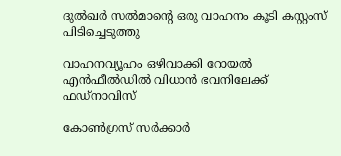ദുല്‍ഖര്‍ സല്‍മാന്റെ ഒരു വാഹനം കൂടി കസ്റ്റംസ് പിടിച്ചെടുത്തു

വാഹനവ്യൂഹം ഒഴിവാക്കി റോയൽ എൻഫീൽഡിൽ വിധാൻ ഭവനിലേക്ക് ഫഡ്നാവിസ്

കോണ്‍ഗ്രസ് സര്‍ക്കാര്‍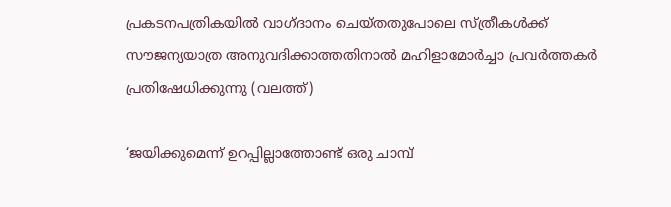പ്രകടനപത്രികയില്‍ വാഗ്ദാനം ചെയ്തതുപോലെ സ്ത്രീകള്‍ക്ക് സൗജന്യയാത്ര അനുവദിക്കാത്തതിനാല്‍ മഹിളാമോര്‍ച്ചാ പ്രവര്‍ത്തകര്‍ പ്രതിഷേധിക്കുന്നു (വലത്ത്)

‘ജയിക്കുമെന്ന് ഉറപ്പില്ലാത്തോണ്ട് ഒരു ചാമ്പ്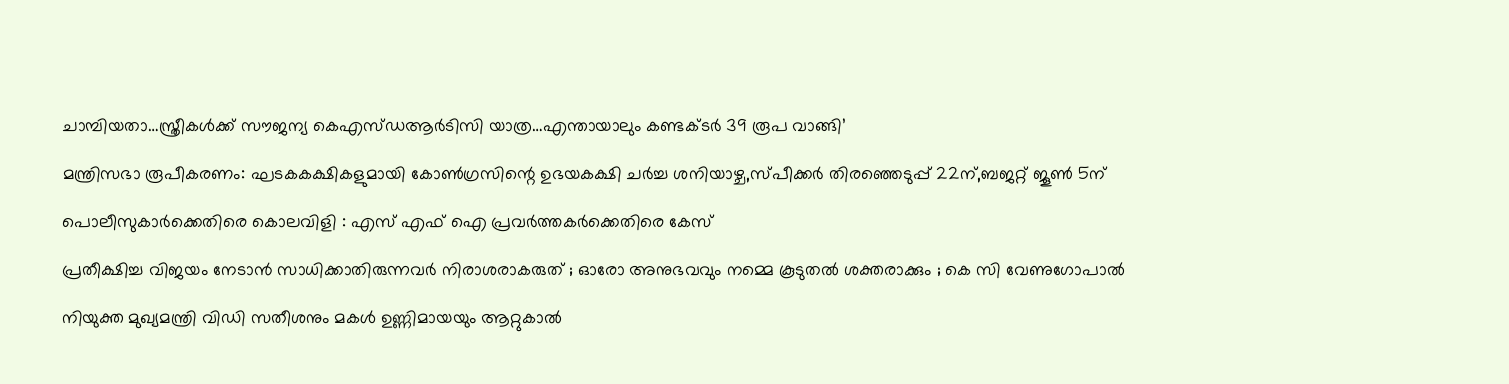ചാമ്പിയതാ…സ്ത്രീകള്‍ക്ക് സൗജന്യ കെഎസ്ഡആര്‍ടിസി യാത്ര…എന്തായാലും കണ്ടക്ടര്‍ 39 രൂപ വാങ്ങി’

മന്ത്രിസഭാ രൂപീകരണം: ഘടകകക്ഷികളുമായി കോണ്‍ഗ്രസിന്റെ ഉഭയകക്ഷി ചര്‍ച്ച ശനിയാഴ്ച,സ്പീക്കര്‍ തിരഞ്ഞെടുപ്പ് 22ന്,ബജറ്റ് ജൂണ്‍ 5ന്

പൊലീസുകാര്‍ക്കെതിരെ കൊലവിളി : എസ് എഫ് ഐ പ്രവര്‍ത്തകര്‍ക്കെതിരെ കേസ്

പ്രതീക്ഷിച്ച വിജയം നേടാൻ സാധിക്കാതിരുന്നവർ നിരാശരാകരുത് ; ഓരോ അനുഭവവും നമ്മെ കൂടുതൽ ശക്തരാക്കും ; കെ സി വേണുഗോപാൽ

നിയുക്ത മുഖ്യമന്ത്രി വിഡി സതീശനും മകള്‍ ഉണ്ണിമായയും ആറ്റുകാല്‍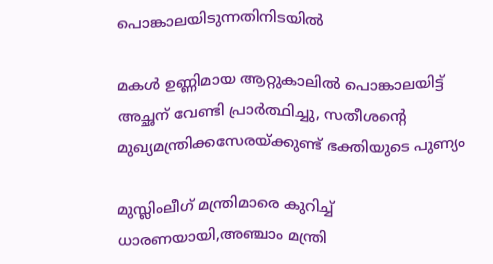പൊങ്കാലയിടുന്നതിനിടയില്‍

മകള്‍ ഉണ്ണിമായ ആറ്റുകാലില്‍ പൊങ്കാലയിട്ട് അച്ഛന് വേണ്ടി പ്രാര്‍ത്ഥിച്ചു, സതീശന്റെ മുഖ്യമന്ത്രിക്കസേരയ്‌ക്കുണ്ട് ഭക്തിയുടെ പുണ്യം

മുസ്ലിംലീഗ് മന്ത്രിമാരെ കുറിച്ച് ധാരണയായി,അഞ്ചാം മന്ത്രി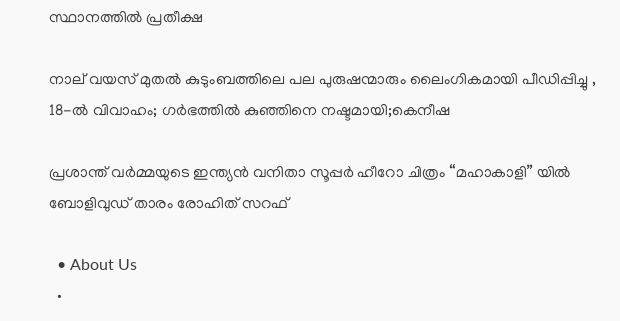സ്ഥാനത്തില്‍ പ്രതീക്ഷ

നാല് വയസ് മുതല്‍ കുടുംബത്തിലെ പല പുരുഷന്മാരും ലൈംഗികമായി പീഡിപ്പിച്ചു , 18-ല്‍ വിവാഹം; ഗര്‍ഭത്തില്‍ കുഞ്ഞിനെ നഷ്ടമായി;കെനീഷ

പ്രശാന്ത് വർമ്മയുടെ ഇന്ത്യൻ വനിതാ സൂപ്പർ ഹീറോ ചിത്രം “മഹാകാളി” യിൽ ബോളിവുഡ് താരം രോഹിത് സറഫ്

  • About Us
  •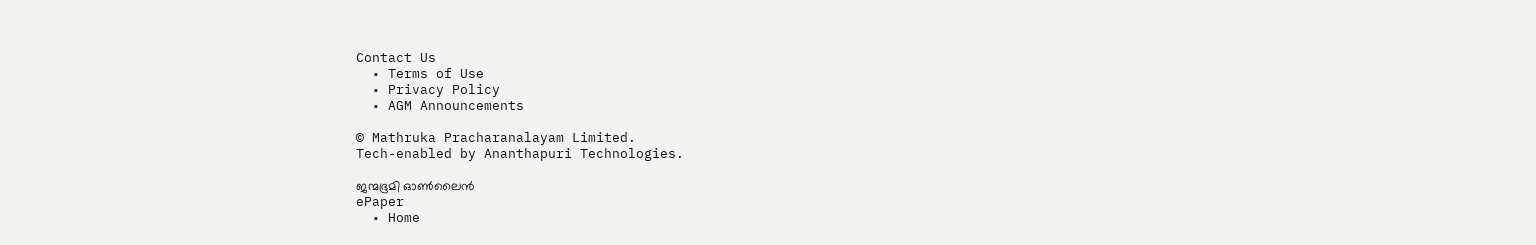Contact Us
  • Terms of Use
  • Privacy Policy
  • AGM Announcements

© Mathruka Pracharanalayam Limited.
Tech-enabled by Ananthapuri Technologies.

ജന്മഭൂമി ഓണ്‍ലൈന്‍
ePaper
  • Home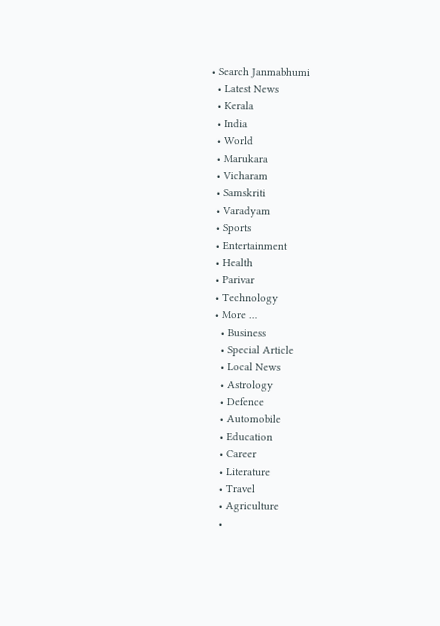• Search Janmabhumi
  • Latest News
  • Kerala
  • India
  • World
  • Marukara
  • Vicharam
  • Samskriti
  • Varadyam
  • Sports
  • Entertainment
  • Health
  • Parivar
  • Technology
  • More …
    • Business
    • Special Article
    • Local News
    • Astrology
    • Defence
    • Automobile
    • Education
    • Career
    • Literature
    • Travel
    • Agriculture
    •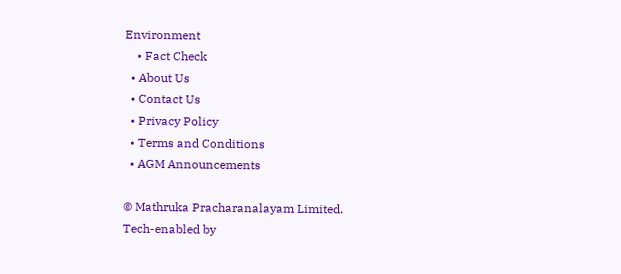Environment
    • Fact Check
  • About Us
  • Contact Us
  • Privacy Policy
  • Terms and Conditions
  • AGM Announcements

© Mathruka Pracharanalayam Limited.
Tech-enabled by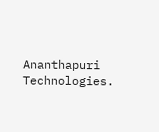Ananthapuri Technologies.